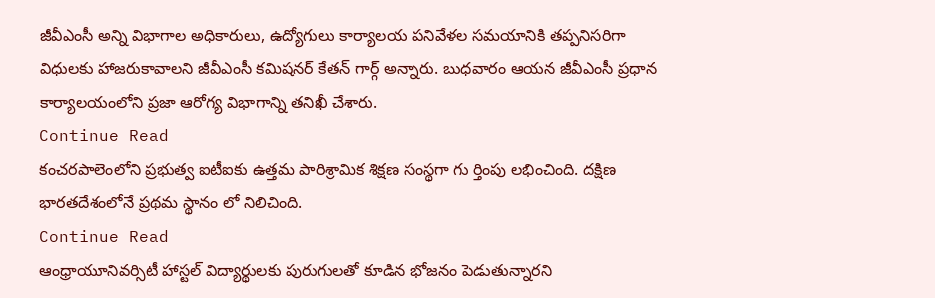జీవీఎంసీ అన్ని విభాగాల అధికారులు, ఉద్యోగులు కార్యాలయ పనివేళల సమయానికి తప్పనిసరిగా విధులకు హాజరుకావాలని జీవీఎంసీ కమిషనర్ కేతన్ గార్గ్ అన్నారు. బుధవారం ఆయన జీవీఎంసీ ప్రధాన కార్యాలయంలోని ప్రజా ఆరోగ్య విభాగాన్ని తనిఖీ చేశారు.
Continue Read
కంచరపాలెంలోని ప్రభుత్వ ఐటీఐకు ఉత్తమ పారిశ్రామిక శిక్షణ సంస్థగా గు ర్తింపు లభించింది. దక్షిణ భారతదేశంలోనే ప్రథమ స్థానం లో నిలిచింది.
Continue Read
ఆంధ్రాయూనివర్సిటీ హాస్టల్ విద్యార్థులకు పురుగులతో కూడిన భోజనం పెడుతున్నారని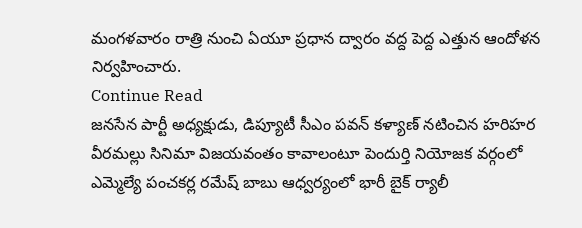మంగళవారం రాత్రి నుంచి ఏయూ ప్రధాన ద్వారం వద్ద పెద్ద ఎత్తున ఆందోళన నిర్వహించారు.
Continue Read
జనసేన పార్టీ అధ్యక్షుడు, డిప్యూటీ సీఎం పవన్ కళ్యాణ్ నటించిన హరిహర వీరమల్లు సినిమా విజయవంతం కావాలంటూ పెందుర్తి నియోజక వర్గంలో ఎమ్మెల్యే పంచకర్ల రమేష్ బాబు ఆధ్వర్యంలో భారీ బైక్ ర్యాలీ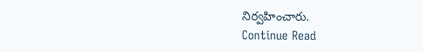నిర్వహించారు.
Continue Read